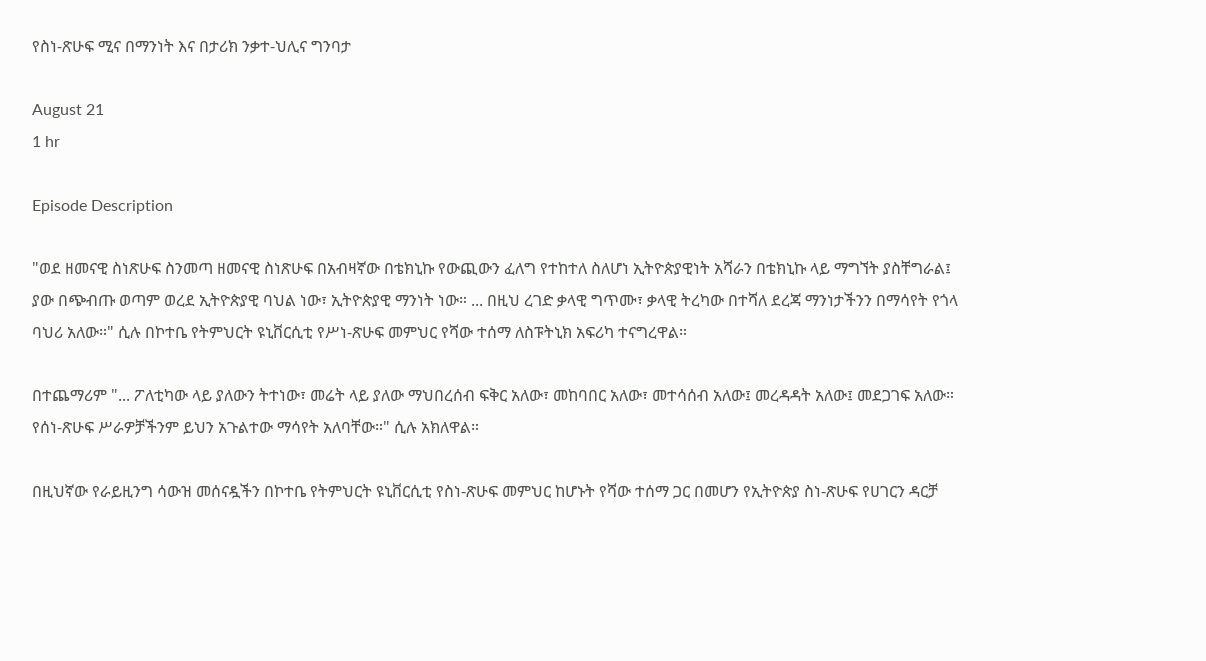የስነ-ጽሁፍ ሚና በማንነት እና በታሪክ ንቃተ-ህሊና ግንባታ

August 21
1 hr

Episode Description

"ወደ ዘመናዊ ስነጽሁፍ ስንመጣ ዘመናዊ ስነጽሁፍ በአብዛኛው በቴክኒኩ የውጪውን ፈለግ የተከተለ ስለሆነ ኢትዮጵያዊነት አሻራን በቴክኒኩ ላይ ማግኘት ያስቸግራል፤ ያው በጭብጡ ወጣም ወረደ ኢትዮጵያዊ ባህል ነው፣ ኢትዮጵያዊ ማንነት ነው። ... በዚህ ረገድ ቃላዊ ግጥሙ፣ ቃላዊ ትረካው በተሻለ ደረጃ ማንነታችንን በማሳየት የጎላ ባህሪ አለው።" ሲሉ በኮተቤ የትምህርት ዩኒቨርሲቲ የሥነ-ጽሁፍ መምህር የሻው ተሰማ ለስፑትኒክ አፍሪካ ተናግረዋል።

በተጨማሪም "... ፖለቲካው ላይ ያለውን ትተነው፣ መሬት ላይ ያለው ማህበረሰብ ፍቅር አለው፣ መከባበር አለው፣ መተሳሰብ አለው፤ መረዳዳት አለው፤ መደጋገፍ አለው። የሰነ-ጽሁፍ ሥራዎቻችንም ይህን አጉልተው ማሳየት አለባቸው።" ሲሉ አክለዋል።

በዚህኛው የራይዚንግ ሳውዝ መሰናዷችን በኮተቤ የትምህርት ዩኒቨርሲቲ የስነ-ጽሁፍ መምህር ከሆኑት የሻው ተሰማ ጋር በመሆን የኢትዮጵያ ስነ-ጽሁፍ የሀገርን ዳርቻ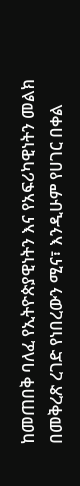ከመጠበቅ ባለፈ የኢትዮጵያዊነትን እና የአፍሪካዊነትን መልክ በመቅረጽ ረገድ የነበረውን ሚና፣ እንዲሁም የሀገር በቀል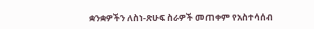ቋንቋዎችን ለስነ-ጽሁፍ ስራዎች መጠቀም የአስተሳሰብ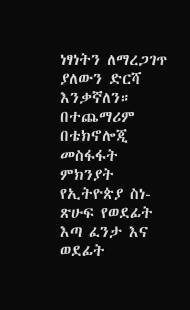ነፃነትን ለማረጋገጥ ያለውን ድርሻ እንቃኛለን። በተጨማሪም በቴክኖሎጂ መስፋፋት ምክንያት የኢትዮጵያ ስነ-ጽሁፍ የወደፊት እጣ ፈንታ እና ወደፊት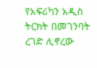የአፍሪካን አዲስ ትርክት በመገንባት ረገድ ሊኖረው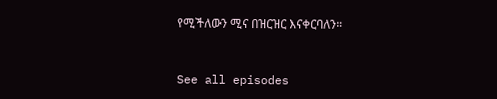የሚችለውን ሚና በዝርዝር እናቀርባለን።


See all episodes